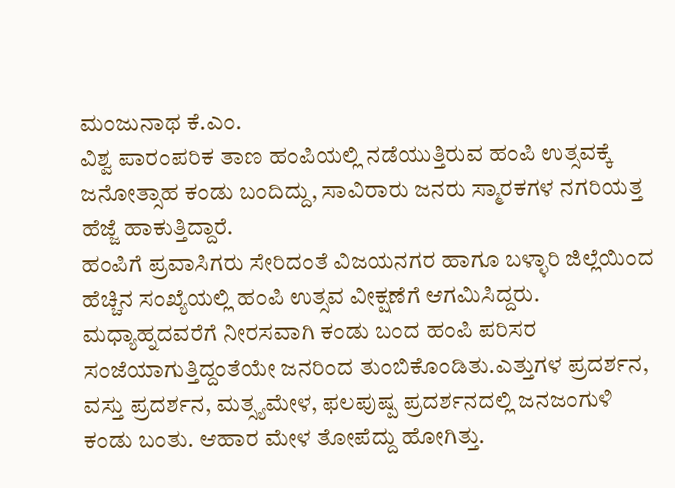ಮಂಜುನಾಥ ಕೆ.ಎಂ.
ವಿಶ್ವ ಪಾರಂಪರಿಕ ತಾಣ ಹಂಪಿಯಲ್ಲಿ ನಡೆಯುತ್ತಿರುವ ಹಂಪಿ ಉತ್ಸವಕ್ಕೆ ಜನೋತ್ಸಾಹ ಕಂಡು ಬಂದಿದ್ದು, ಸಾವಿರಾರು ಜನರು ಸ್ಮಾರಕಗಳ ನಗರಿಯತ್ತ ಹೆಜ್ಜೆ ಹಾಕುತ್ತಿದ್ದಾರೆ.
ಹಂಪಿಗೆ ಪ್ರವಾಸಿಗರು ಸೇರಿದಂತೆ ವಿಜಯನಗರ ಹಾಗೂ ಬಳ್ಳಾರಿ ಜಿಲ್ಲೆಯಿಂದ ಹೆಚ್ಚಿನ ಸಂಖ್ಯೆಯಲ್ಲಿ ಹಂಪಿ ಉತ್ಸವ ವೀಕ್ಷಣೆಗೆ ಆಗಮಿಸಿದ್ದರು. ಮಧ್ಯಾಹ್ನದವರೆಗೆ ನೀರಸವಾಗಿ ಕಂಡು ಬಂದ ಹಂಪಿ ಪರಿಸರ ಸಂಜೆಯಾಗುತ್ತಿದ್ದಂತೆಯೇ ಜನರಿಂದ ತುಂಬಿಕೊಂಡಿತು.ಎತ್ತುಗಳ ಪ್ರದರ್ಶನ, ವಸ್ತು ಪ್ರದರ್ಶನ, ಮತ್ಸ್ಯಮೇಳ, ಫಲಪುಷ್ಪ ಪ್ರದರ್ಶನದಲ್ಲಿ ಜನಜಂಗುಳಿ ಕಂಡು ಬಂತು. ಆಹಾರ ಮೇಳ ತೋಪೆದ್ದು ಹೋಗಿತ್ತು.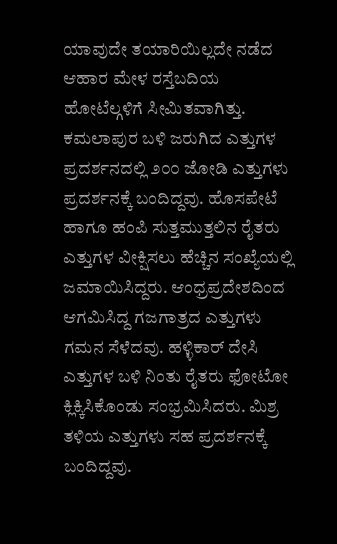ಯಾವುದೇ ತಯಾರಿಯಿಲ್ಲದೇ ನಡೆದ ಆಹಾರ ಮೇಳ ರಸ್ತೆಬದಿಯ ಹೋಟೆಲ್ಗಳಿಗೆ ಸೀಮಿತವಾಗಿತ್ತು. ಕಮಲಾಪುರ ಬಳಿ ಜರುಗಿದ ಎತ್ತುಗಳ ಪ್ರದರ್ಶನದಲ್ಲಿ ೨೦೦ ಜೋಡಿ ಎತ್ತುಗಳು ಪ್ರದರ್ಶನಕ್ಕೆ ಬಂದಿದ್ದವು. ಹೊಸಪೇಟೆ ಹಾಗೂ ಹಂಪಿ ಸುತ್ತಮುತ್ತಲಿನ ರೈತರು ಎತ್ತುಗಳ ವೀಕ್ಷಿಸಲು ಹೆಚ್ಚಿನ ಸಂಖ್ಯೆಯಲ್ಲಿ ಜಮಾಯಿಸಿದ್ದರು. ಆಂಧ್ರಪ್ರದೇಶದಿಂದ ಆಗಮಿಸಿದ್ದ ಗಜಗಾತ್ರದ ಎತ್ತುಗಳು ಗಮನ ಸೆಳೆದವು. ಹಳ್ಳಿಕಾರ್ ದೇಸಿ ಎತ್ತುಗಳ ಬಳಿ ನಿಂತು ರೈತರು ಫೋಟೋ ಕ್ಲಿಕ್ಕಿಸಿಕೊಂಡು ಸಂಭ್ರಮಿಸಿದರು. ಮಿಶ್ರ ತಳಿಯ ಎತ್ತುಗಳು ಸಹ ಪ್ರದರ್ಶನಕ್ಕೆ ಬಂದಿದ್ದವು.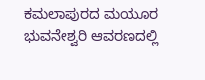ಕಮಲಾಪುರದ ಮಯೂರ ಭುವನೇಶ್ವರಿ ಆವರಣದಲ್ಲಿ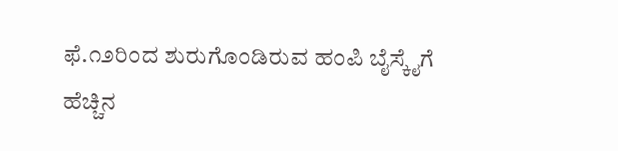ಫೆ.೧೨ರಿಂದ ಶುರುಗೊಂಡಿರುವ ಹಂಪಿ ಬೈಸ್ಕೈಗೆ ಹೆಚ್ಚಿನ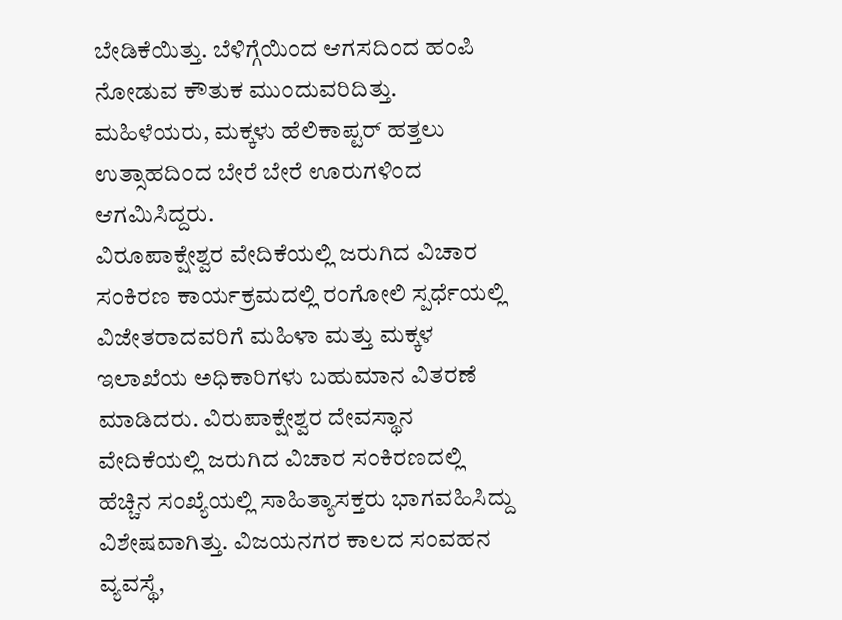ಬೇಡಿಕೆಯಿತ್ತು. ಬೆಳಿಗ್ಗೆಯಿಂದ ಆಗಸದಿಂದ ಹಂಪಿ ನೋಡುವ ಕೌತುಕ ಮುಂದುವರಿದಿತ್ತು. ಮಹಿಳೆಯರು, ಮಕ್ಕಳು ಹೆಲಿಕಾಪ್ಟರ್ ಹತ್ತಲು ಉತ್ಸಾಹದಿಂದ ಬೇರೆ ಬೇರೆ ಊರುಗಳಿಂದ ಆಗಮಿಸಿದ್ದರು.
ವಿರೂಪಾಕ್ಷೇಶ್ವರ ವೇದಿಕೆಯಲ್ಲಿ ಜರುಗಿದ ವಿಚಾರ ಸಂಕಿರಣ ಕಾರ್ಯಕ್ರಮದಲ್ಲಿ ರಂಗೋಲಿ ಸ್ಪರ್ಧೆಯಲ್ಲಿ ವಿಜೇತರಾದವರಿಗೆ ಮಹಿಳಾ ಮತ್ತು ಮಕ್ಕಳ ಇಲಾಖೆಯ ಅಧಿಕಾರಿಗಳು ಬಹುಮಾನ ವಿತರಣೆ ಮಾಡಿದರು. ವಿರುಪಾಕ್ಷೇಶ್ವರ ದೇವಸ್ಥಾನ ವೇದಿಕೆಯಲ್ಲಿ ಜರುಗಿದ ವಿಚಾರ ಸಂಕಿರಣದಲ್ಲಿ ಹೆಚ್ಚಿನ ಸಂಖ್ಯೆಯಲ್ಲಿ ಸಾಹಿತ್ಯಾಸಕ್ತರು ಭಾಗವಹಿಸಿದ್ದು ವಿಶೇಷವಾಗಿತ್ತು. ವಿಜಯನಗರ ಕಾಲದ ಸಂವಹನ ವ್ಯವಸ್ಥೆ,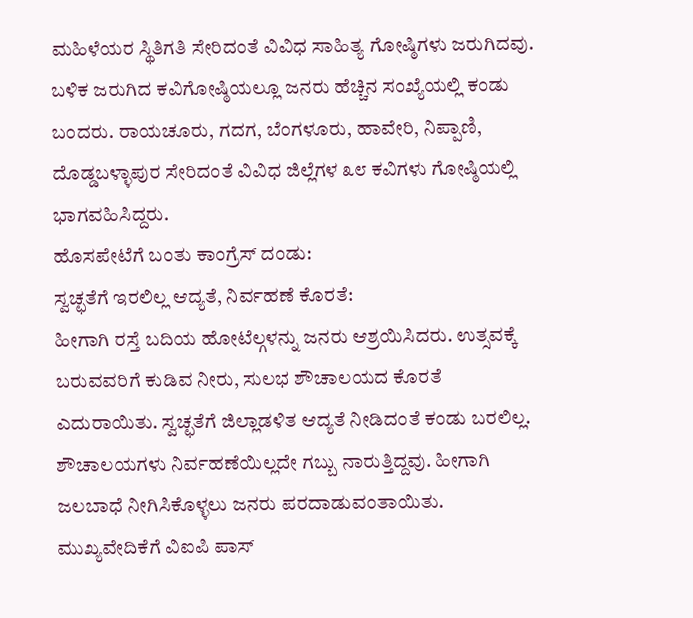ಮಹಿಳೆಯರ ಸ್ಥಿತಿಗತಿ ಸೇರಿದಂತೆ ವಿವಿಧ ಸಾಹಿತ್ಯ ಗೋಷ್ಠಿಗಳು ಜರುಗಿದವು. ಬಳಿಕ ಜರುಗಿದ ಕವಿಗೋಷ್ಠಿಯಲ್ಲೂ ಜನರು ಹೆಚ್ಚಿನ ಸಂಖ್ಯೆಯಲ್ಲಿ ಕಂಡು ಬಂದರು. ರಾಯಚೂರು, ಗದಗ, ಬೆಂಗಳೂರು, ಹಾವೇರಿ, ನಿಪ್ಪಾಣಿ, ದೊಡ್ಡಬಳ್ಳಾಪುರ ಸೇರಿದಂತೆ ವಿವಿಧ ಜಿಲ್ಲೆಗಳ ೩೮ ಕವಿಗಳು ಗೋಷ್ಠಿಯಲ್ಲಿ ಭಾಗವಹಿಸಿದ್ದರು.
ಹೊಸಪೇಟೆಗೆ ಬಂತು ಕಾಂಗ್ರೆಸ್ ದಂಡು:
ಸ್ವಚ್ಛತೆಗೆ ಇರಲಿಲ್ಲ ಆದ್ಯತೆ, ನಿರ್ವಹಣೆ ಕೊರತೆ:
ಹೀಗಾಗಿ ರಸ್ತೆ ಬದಿಯ ಹೋಟೆಲ್ಗಳನ್ನು ಜನರು ಆಶ್ರಯಿಸಿದರು. ಉತ್ಸವಕ್ಕೆ ಬರುವವರಿಗೆ ಕುಡಿವ ನೀರು, ಸುಲಭ ಶೌಚಾಲಯದ ಕೊರತೆ ಎದುರಾಯಿತು. ಸ್ವಚ್ಛತೆಗೆ ಜಿಲ್ಲಾಡಳಿತ ಆದ್ಯತೆ ನೀಡಿದಂತೆ ಕಂಡು ಬರಲಿಲ್ಲ. ಶೌಚಾಲಯಗಳು ನಿರ್ವಹಣೆಯಿಲ್ಲದೇ ಗಬ್ಬು ನಾರುತ್ತಿದ್ದವು. ಹೀಗಾಗಿ ಜಲಬಾಧೆ ನೀಗಿಸಿಕೊಳ್ಳಲು ಜನರು ಪರದಾಡುವಂತಾಯಿತು.
ಮುಖ್ಯವೇದಿಕೆಗೆ ವಿಐಪಿ ಪಾಸ್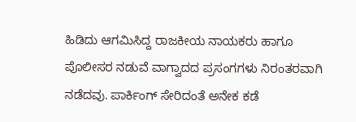ಹಿಡಿದು ಆಗಮಿಸಿದ್ದ ರಾಜಕೀಯ ನಾಯಕರು ಹಾಗೂ ಪೊಲೀಸರ ನಡುವೆ ವಾಗ್ವಾದದ ಪ್ರಸಂಗಗಳು ನಿರಂತರವಾಗಿ ನಡೆದವು. ಪಾರ್ಕಿಂಗ್ ಸೇರಿದಂತೆ ಅನೇಕ ಕಡೆ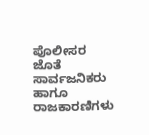ಪೊಲೀಸರ ಜೊತೆ ಸಾರ್ವಜನಿಕರು ಹಾಗೂ ರಾಜಕಾರಣಿಗಳು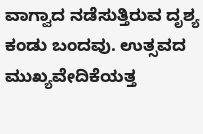ವಾಗ್ವಾದ ನಡೆಸುತ್ತಿರುವ ದೃಶ್ಯ ಕಂಡು ಬಂದವು. ಉತ್ಸವದ ಮುಖ್ಯವೇದಿಕೆಯತ್ತ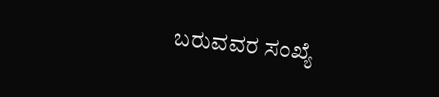ಬರುವವರ ಸಂಖ್ಯೆ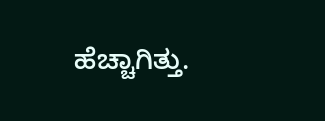ಹೆಚ್ಚಾಗಿತ್ತು.